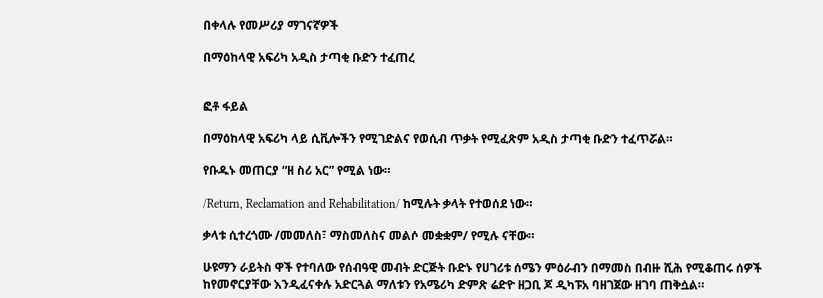በቀላሉ የመሥሪያ ማገናኛዎች

በማዕከላዊ አፍሪካ አዲስ ታጣቂ ቡድን ተፈጠረ


ፎቶ ፋይል

በማዕከላዊ አፍሪካ ላይ ሲቪሎችን የሚገድልና የወሲብ ጥቃት የሚፈጽም አዲስ ታጣቂ ቡድን ተፈጥሯል።

የቡዱኑ መጠርያ “ዘ ስሪ አር” የሚል ነው።

/Return, Reclamation and Rehabilitation/ ከሚሉት ቃላት የተወሰደ ነው።

ቃላቱ ሲተረጎሙ /መመለስ፣ ማስመለስና መልሶ መቋቋም/ የሚሉ ናቸው።

ሁዩማን ራይትስ ዋች የተባለው የሰብዓዊ መብት ድርጅት ቡድኑ የሀገሪቱ ሰሜን ምዕራብን በማመስ በብዙ ሺሕ የሚቆጠሩ ሰዎች ከየመኖርያቸው እንዲፈናቀሉ አድርጓል ማለቱን የአሜሪካ ድምጽ ሬድዮ ዘጋቢ ጆ ዲካፑአ ባዘገጀው ዘገባ ጠቅሷል።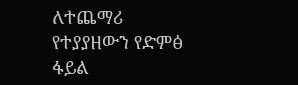ለተጨማሪ የተያያዘውን የድምፅ ፋይል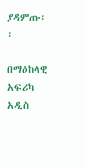ያዳምጡ፡፡

በማዕከላዊ አፍሪካ አዲስ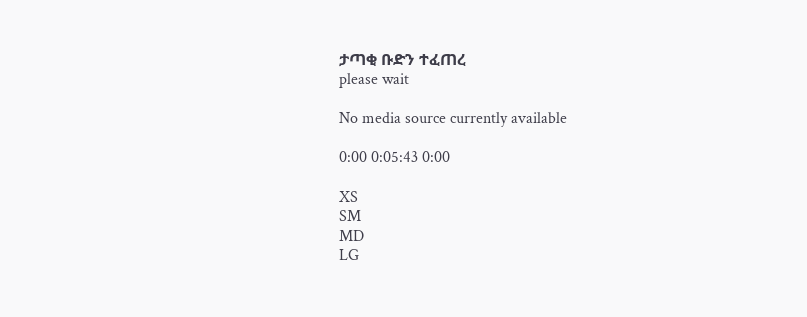ታጣቂ ቡድን ተፈጠረ
please wait

No media source currently available

0:00 0:05:43 0:00

XS
SM
MD
LG